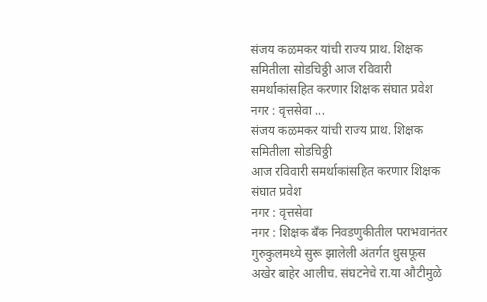संजय कळमकर यांची राज्य प्राथ. शिक्षक समितीला सोडचिठ्ठी आज रविवारी समर्थाकांसहित करणार शिक्षक संघात प्रवेश नगर : वृत्तसेवा ...
संजय कळमकर यांची राज्य प्राथ. शिक्षक समितीला सोडचिठ्ठी
आज रविवारी समर्थाकांसहित करणार शिक्षक संघात प्रवेश
नगर : वृत्तसेवा
नगर : शिक्षक बँक निवडणुकीतील पराभवानंतर गुरुकुलमध्ये सुरू झालेली अंतर्गत धुसफूस अखेर बाहेर आलीच. संघटनेचे रा.या औटीमुळे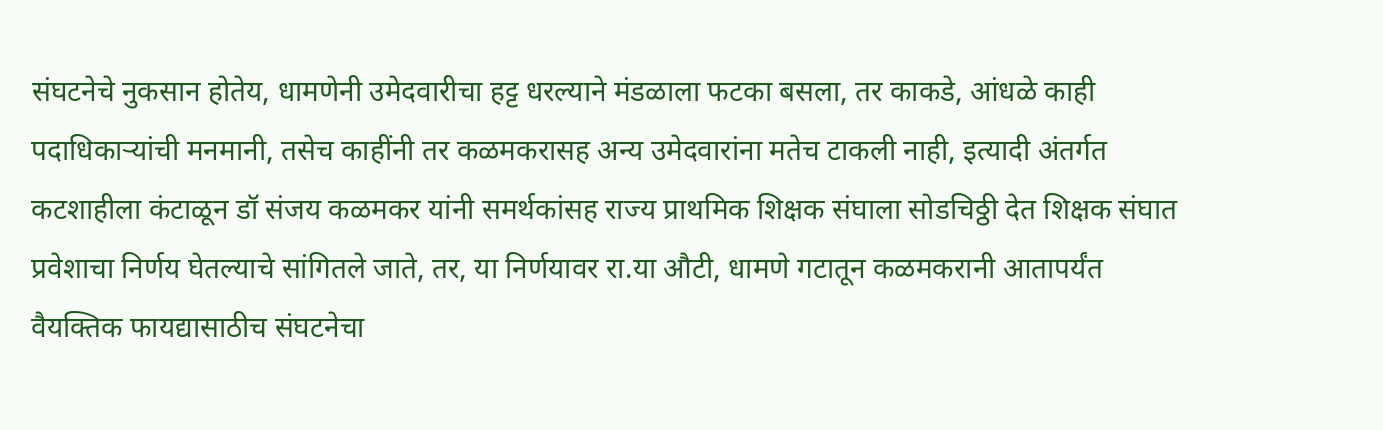संघटनेचे नुकसान होतेय, धामणेनी उमेदवारीचा हट्ट धरल्याने मंडळाला फटका बसला, तर काकडे, आंधळे काही पदाधिकाऱ्यांची मनमानी, तसेच काहींनी तर कळमकरासह अन्य उमेदवारांना मतेच टाकली नाही, इत्यादी अंतर्गत कटशाहीला कंटाळून डॉ संजय कळमकर यांनी समर्थकांसह राज्य प्राथमिक शिक्षक संघाला सोडचिठ्ठी देत शिक्षक संघात प्रवेशाचा निर्णय घेतल्याचे सांगितले जाते, तर, या निर्णयावर रा.या औटी, धामणे गटातून कळमकरानी आतापर्यंत वैयक्तिक फायद्यासाठीच संघटनेचा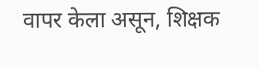वापर केला असून, शिक्षक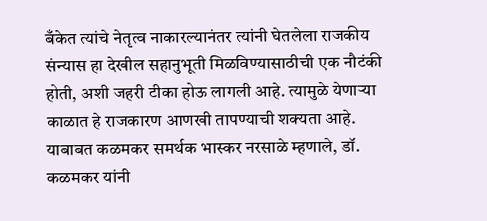बँकेत त्यांचे नेतृत्व नाकारल्यानंतर त्यांनी घेतलेला राजकीय संन्यास हा देखील सहानुभूती मिळविण्यासाठीची एक नौटंकी होती, अशी जहरी टीका होऊ लागली आहे. त्यामुळे येणाऱ्या काळात हे राजकारण आणखी तापण्याची शक्यता आहे.
याबाबत कळमकर समर्थक भास्कर नरसाळे म्हणाले, डॉ. कळमकर यांनी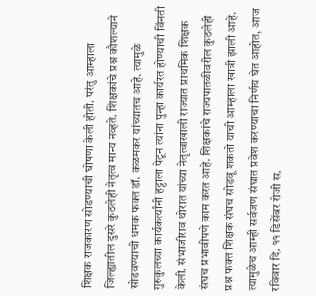शिक्षक राजकारण सोडण्याची घोषणा केली होती. परंतु आम्हाला जिल्ह्यातील दुसरे कुठलेही नेतृत्व मान्य नव्हते. शिक्षकांचे प्रश्न कौशल्याने सोडवण्याची धमक फक्त डॉ. कळमकर यांच्यातच आहे. त्यामुळे गुरुकुलच्या कार्यकर्त्यांनी हट्टाला पेटून त्यांना पुन्हा कार्यरत होण्याची विंनती केली. संभाजीराव थोरात यांच्या नेतृत्वाखाली राज्यात प्राथमिक शिक्षक संघच प्रभावीपणे काम करत आहे. शिक्षकांचे राज्यपातळीवरील कुठलेही प्रश्न फक्त शिक्षक संघच सोडवू शकतो याची आम्हाला खात्री झाली आहे. त्यामुळेच आम्ही सर्वजण संघात प्रवेश करण्याचा निर्णय घेत आहोत, आज रविवार दि. ११ डिसेंबर रोजी स.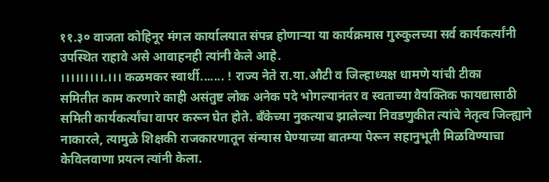११.३० वाजता कोहिनूर मंगल कार्यालयात संपन्न होणाऱ्या या कार्यक्रमास गुरुकुलच्या सर्व कार्यकर्त्यांनी उपस्थित राहावे असे आवाहनही त्यांनी केले आहे.
।।।।।।।।।.।।। कळमकर स्वार्थी....... ! राज्य नेते रा.या.औटी व जिल्हाध्यक्ष धामणे यांची टीका
समितीत काम करणारे काही असंतुष्ट लोक अनेक पदे भोगल्यानंतर व स्वताच्या वैयक्तिक फायद्यासाठी समिती कार्यकर्त्यांचा वापर करून घेत होते. बँकेच्या नुकत्याच झालेल्या निवडणुकीत त्यांचे नेतृत्व जिल्ह्याने नाकारले, त्यामुळे शिक्षकी राजकारणातून संन्यास घेण्याच्या बातम्या पेरून सहानुभूती मिळविण्याचा केविलवाणा प्रयत्न त्यांनी केला.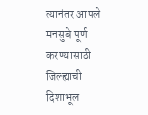त्यानंतर आपले मनसुबे पूर्ण करण्यासाठी जिल्ह्याची दिशाभूल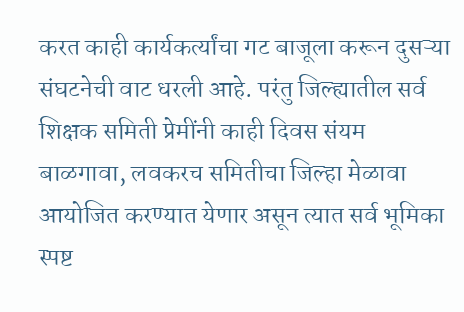करत काही कार्यकर्त्यांचा गट बाजूला करून दुसऱ्या संघटनेची वाट धरली आहे. परंतु जिल्ह्यातील सर्व शिक्षक समिती प्रेमींनी काही दिवस संयम बाळगावा, लवकरच समितीचा जिल्हा मेळावा आयोजित करण्यात येणार असून त्यात सर्व भूमिका स्पष्ट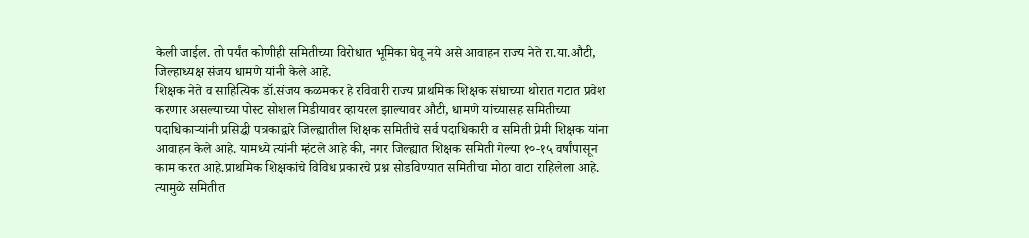केली जाईल. तो पर्यंत कोणीही समितीच्या विरोधात भूमिका घेवू नये असे आवाहन राज्य नेते रा.या.औटी, जिल्हाध्यक्ष संजय धामणे यांनी केले आहे.
शिक्षक नेते व साहित्यिक डॉ.संजय कळमकर हे रविवारी राज्य प्राथमिक शिक्षक संघाच्या थोरात गटात प्रवेश करणार असल्याच्या पोस्ट सोशल मिडीयावर व्हायरल झाल्यावर औटी, धामणे यांच्यासह समितीच्या पदाधिकाऱ्यांनी प्रसिद्धी पत्रकाद्वारे जिल्ह्यातील शिक्षक समितीचे सर्व पदाधिकारी व समिती प्रेमी शिक्षक यांना आवाहन केले आहे. यामध्ये त्यांनी म्हंटले आहे की, नगर जिल्ह्यात शिक्षक समिती गेल्या १०-१५ वर्षांपासून काम करत आहे.प्राथमिक शिक्षकांचे विविध प्रकारचे प्रश्न सोडविण्यात समितीचा मोठा वाटा राहिलेला आहे. त्यामुळे समितीत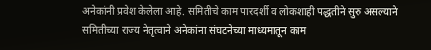अनेकांनी प्रवेश केलेला आहे. समितीचे काम पारदर्शी व लोकशाही पद्धतीने सुरु असल्याने समितीच्या राज्य नेतृत्वाने अनेकांना संघटनेच्या माध्यमातून काम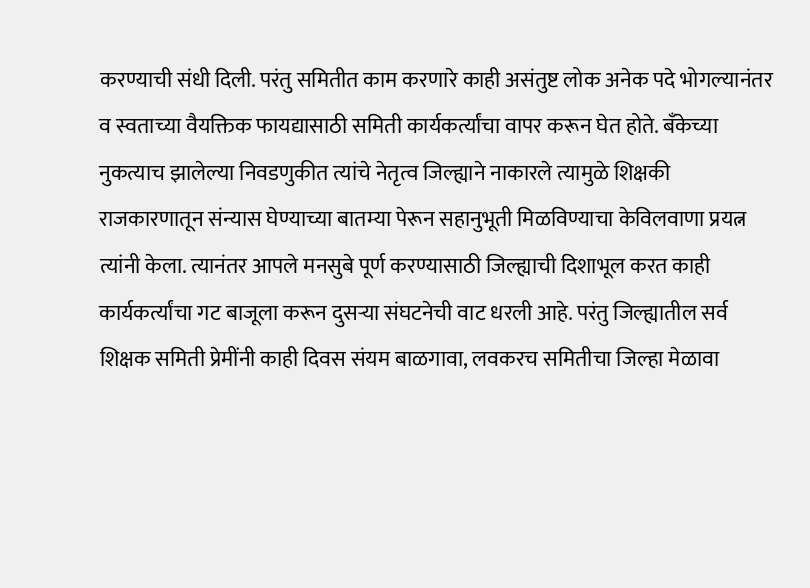करण्याची संधी दिली. परंतु समितीत काम करणारे काही असंतुष्ट लोक अनेक पदे भोगल्यानंतर व स्वताच्या वैयक्तिक फायद्यासाठी समिती कार्यकर्त्यांचा वापर करून घेत होते. बँकेच्या नुकत्याच झालेल्या निवडणुकीत त्यांचे नेतृत्व जिल्ह्याने नाकारले त्यामुळे शिक्षकी राजकारणातून संन्यास घेण्याच्या बातम्या पेरून सहानुभूती मिळविण्याचा केविलवाणा प्रयत्न त्यांनी केला. त्यानंतर आपले मनसुबे पूर्ण करण्यासाठी जिल्ह्याची दिशाभूल करत काही कार्यकर्त्यांचा गट बाजूला करून दुसऱ्या संघटनेची वाट धरली आहे. परंतु जिल्ह्यातील सर्व शिक्षक समिती प्रेमींनी काही दिवस संयम बाळगावा, लवकरच समितीचा जिल्हा मेळावा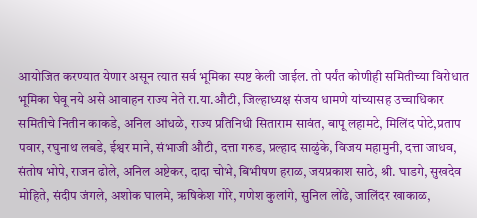आयोजित करण्यात येणार असून त्यात सर्व भूमिका स्पष्ट केली जाईल. तो पर्यंत कोणीही समितीच्या विरोधात भूमिका घेवू नये असे आवाहन राज्य नेते रा.या.औटी, जिल्हाध्यक्ष संजय धामणे यांच्यासह उच्चाधिकार समितीचे नितीन काकडे, अनिल आंधळे, राज्य प्रतिनिधी सिताराम सावंत, बापू लहामटे, मिलिंद पोटे,प्रताप पवार, रघुनाथ लबडे, ईश्वर माने, संभाजी औटी, दत्ता गरुड, प्रल्हाद साळुंके, विजय महामुनी, दत्ता जाधव, संतोष भोपे, राजन ढोले, अनिल अष्टेकर, दादा चोभे, बिभीषण हराळ, जयप्रकाश साठे, श्री. घाडगे, सुखदेव मोहिते, संदीप जंगले, अशोक घालमे, ऋषिकेश गोरे, गणेश कुलांगे, सुनिल लोंढे, जालिंदर खाकाळ,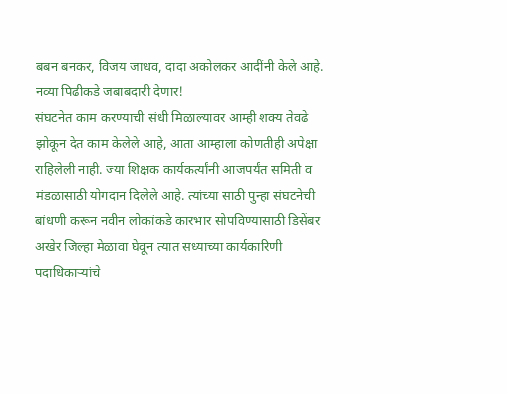बबन बनकर, विजय जाधव, दादा अकोलकर आदींनी केले आहे.
नव्या पिढीकडे जबाबदारी देणार!
संघटनेत काम करण्याची संधी मिळाल्यावर आम्ही शक्य तेवढे झोकून देत काम केलेले आहे, आता आम्हाला कोणतीही अपेक्षा राहिलेली नाही. ज्या शिक्षक कार्यकर्त्यांनी आजपर्यंत समिती व मंडळासाठी योगदान दिलेले आहे. त्यांच्या साठी पुन्हा संघटनेची बांधणी करून नवीन लोकांकडे कारभार सोपविण्यासाठी डिसेंबर अखेर जिल्हा मेळावा घेवून त्यात सध्याच्या कार्यकारिणी पदाधिकाऱ्यांचे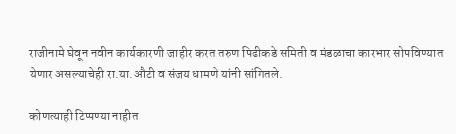राजीनामे घेवून नवीन कार्यकारणी जाहीर करत तरुण पिढीकडे समिती व मंडळाचा कारभार सोपविण्यात येणार असल्याचेही रा.या.औटी व संजय धामणे यांनी सांगितले.

कोणत्याही टिप्पण्या नाहीत